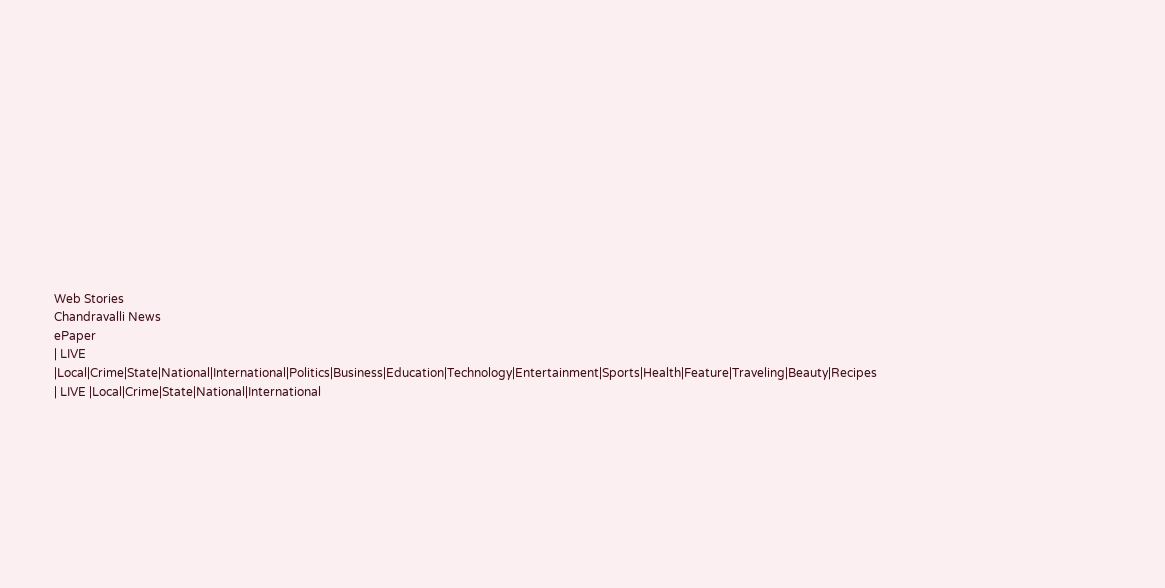Web Stories
Chandravalli News
ePaper
| LIVE |Local|Crime|State|National|International|Politics|Business|Education|Technology|Entertainment|Sports|Health|Feature|Traveling|Beauty|Recipes
| LIVE |Local|Crime|State|National|International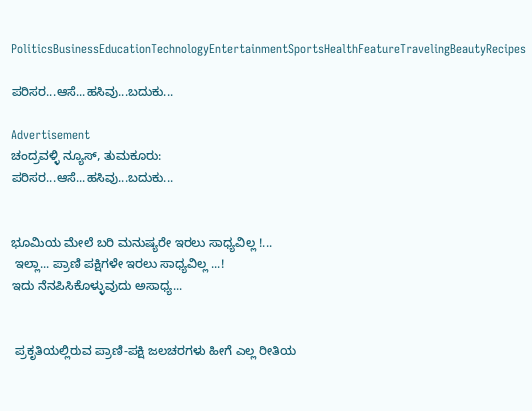PoliticsBusinessEducationTechnologyEntertainmentSportsHealthFeatureTravelingBeautyRecipes

ಪರಿಸರ...ಆಸೆ...ಹಸಿವು...ಬದುಕು...

Advertisement
ಚಂದ್ರವಳ್ಳಿ ನ್ಯೂಸ್, ತುಮಕೂರು:
ಪರಿಸರ...ಆಸೆ...ಹಸಿವು...ಬದುಕು...


ಭೂಮಿಯ ಮೇಲೆ ಬರಿ ಮನುಷ್ಯರೇ ಇರಲು ಸಾಧ್ಯವಿಲ್ಲ !...
 ಇಲ್ಲಾ... ಪ್ರಾಣಿ ಪಕ್ಷಿಗಳೇ ಇರಲು ಸಾಧ್ಯವಿಲ್ಲ ...!
ಇದು ನೆನಪಿಸಿಕೊಳ್ಳುವುದು ಅಸಾಧ್ಯ...


 ಪ್ರಕೃತಿಯಲ್ಲಿರುವ ಪ್ರಾಣಿ-ಪಕ್ಷಿ ಜಲಚರಗಳು ಹೀಗೆ ಎಲ್ಲ ರೀತಿಯ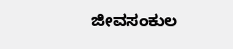ಜೀವಸಂಕುಲ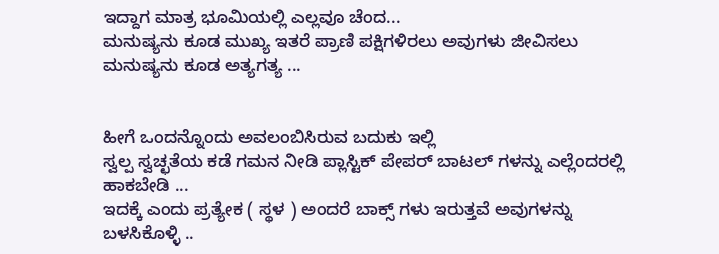ಇದ್ದಾಗ ಮಾತ್ರ ಭೂಮಿಯಲ್ಲಿ ಎಲ್ಲವೂ ಚೆಂದ...
ಮನುಷ್ಯನು ಕೂಡ ಮುಖ್ಯ ಇತರೆ ಪ್ರಾಣಿ ಪಕ್ಷಿಗಳಿರಲು ಅವುಗಳು ಜೀವಿಸಲು ಮನುಷ್ಯನು ಕೂಡ ಅತ್ಯಗತ್ಯ ...


ಹೀಗೆ ಒಂದನ್ನೊಂದು ಅವಲಂಬಿಸಿರುವ ಬದುಕು ಇಲ್ಲಿ
ಸ್ವಲ್ಪ ಸ್ವಚ್ಛತೆಯ ಕಡೆ ಗಮನ ನೀಡಿ ಪ್ಲಾಸ್ಟಿಕ್ ಪೇಪರ್ ಬಾಟಲ್ ಗಳನ್ನು ಎಲ್ಲೆಂದರಲ್ಲಿ ಹಾಕಬೇಡಿ ...
ಇದಕ್ಕೆ ಎಂದು ಪ್ರತ್ಯೇಕ ( ಸ್ಥಳ ) ಅಂದರೆ ಬಾಕ್ಸ್ ಗಳು ಇರುತ್ತವೆ ಅವುಗಳನ್ನು ಬಳಸಿಕೊಳ್ಳಿ ..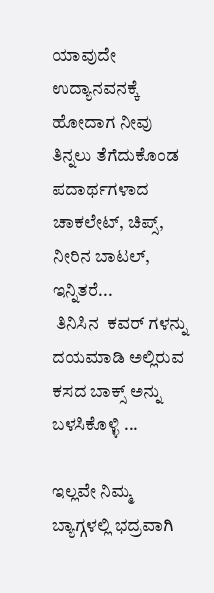ಯಾವುದೇ ಉದ್ಯಾನವನಕ್ಕೆ ಹೋದಾಗ ನೀವು ತಿನ್ನಲು ತೆಗೆದುಕೊಂಡ ಪದಾರ್ಥಗಳಾದ ಚಾಕಲೇಟ್, ಚಿಪ್ಸ್, ನೀರಿನ ಬಾಟಲ್, ಇನ್ನಿತರೆ...
 ತಿನಿಸಿನ  ಕವರ್ ಗಳನ್ನು ದಯಮಾಡಿ ಅಲ್ಲಿರುವ ಕಸದ ಬಾಕ್ಸ್ ಅನ್ನು ಬಳಸಿಕೊಳ್ಳಿ ...

ಇಲ್ಲವೇ ನಿಮ್ಮ ಬ್ಯಾಗ್ಗಳಲ್ಲಿ ಭದ್ರವಾಗಿ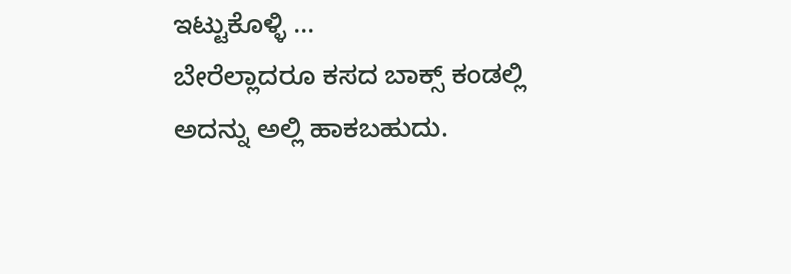ಇಟ್ಟುಕೊಳ್ಳಿ ...
ಬೇರೆಲ್ಲಾದರೂ ಕಸದ ಬಾಕ್ಸ್ ಕಂಡಲ್ಲಿ ಅದನ್ನು ಅಲ್ಲಿ ಹಾಕಬಹುದು.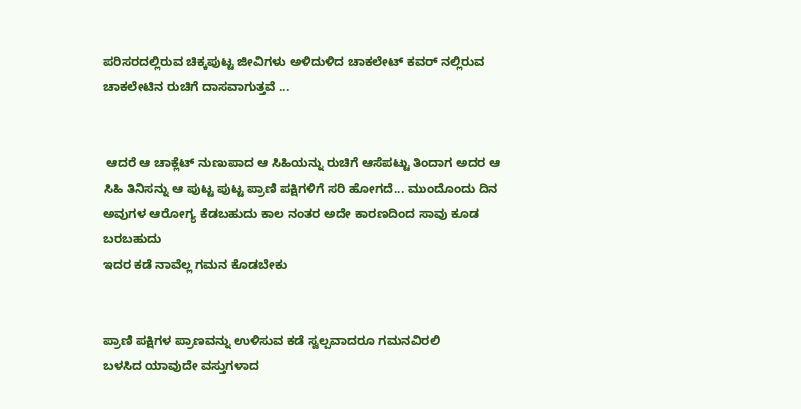ಪರಿಸರದಲ್ಲಿರುವ ಚಿಕ್ಕಪುಟ್ಟ ಜೀವಿಗಳು ಅಳಿದುಳಿದ ಚಾಕಲೇಟ್ ಕವರ್ ನಲ್ಲಿರುವ ಚಾಕಲೇಟಿನ ರುಚಿಗೆ ದಾಸವಾಗುತ್ತವೆ ...


 ಆದರೆ ಆ ಚಾಕ್ಲೆಟ್ ನುಣುಪಾದ ಆ ಸಿಹಿಯನ್ನು ರುಚಿಗೆ ಆಸೆಪಟ್ಟು ತಿಂದಾಗ ಅದರ ಆ ಸಿಹಿ ತಿನಿಸನ್ನು ಆ ಪುಟ್ಟ ಪುಟ್ಟ ಪ್ರಾಣಿ ಪಕ್ಷಿಗಳಿಗೆ ಸರಿ ಹೋಗದೆ... ಮುಂದೊಂದು ದಿನ ಅವುಗಳ ಆರೋಗ್ಯ ಕೆಡಬಹುದು ಕಾಲ ನಂತರ ಅದೇ ಕಾರಣದಿಂದ ಸಾವು ಕೂಡ ಬರಬಹುದು
ಇದರ ಕಡೆ ನಾವೆಲ್ಲ ಗಮನ ಕೊಡಬೇಕು


ಪ್ರಾಣಿ ಪಕ್ಷಿಗಳ ಪ್ರಾಣವನ್ನು ಉಳಿಸುವ ಕಡೆ ಸ್ವಲ್ಪವಾದರೂ ಗಮನವಿರಲಿ
ಬಳಸಿದ ಯಾವುದೇ ವಸ್ತುಗಳಾದ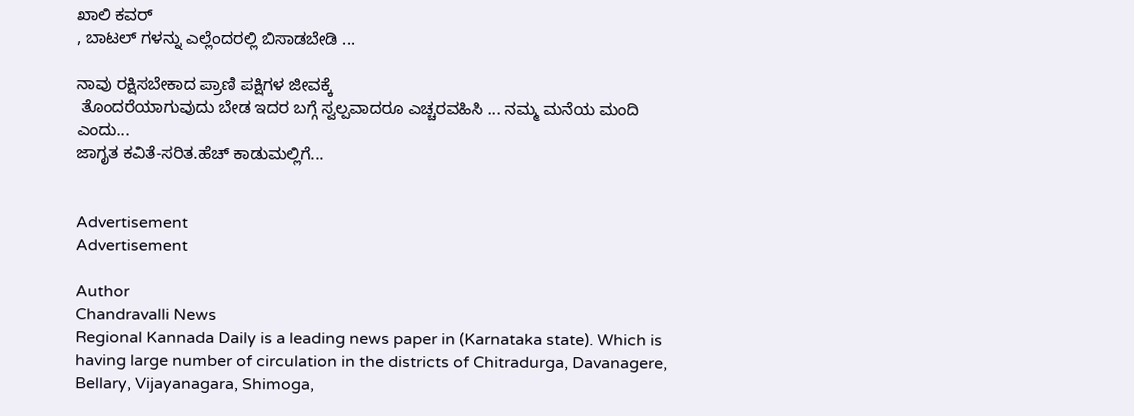ಖಾಲಿ ಕವರ್
, ಬಾಟಲ್ ಗಳನ್ನು ಎಲ್ಲೆಂದರಲ್ಲಿ ಬಿಸಾಡಬೇಡಿ ...

ನಾವು ರಕ್ಷಿಸಬೇಕಾದ ಪ್ರಾಣಿ ಪಕ್ಷಿಗಳ ಜೀವಕ್ಕೆ
 ತೊಂದರೆಯಾಗುವುದು ಬೇಡ ಇದರ ಬಗ್ಗೆ ಸ್ವಲ್ಪವಾದರೂ ಎಚ್ಚರವಹಿಸಿ ... ನಮ್ಮ ಮನೆಯ ಮಂದಿ ಎಂದು...
ಜಾಗೃತ ಕವಿತೆ-ಸರಿತ.ಹೆಚ್ ಕಾಡುಮಲ್ಲಿಗೆ...


Advertisement
Advertisement

Author
Chandravalli News
Regional Kannada Daily is a leading news paper in (Karnataka state). Which is having large number of circulation in the districts of Chitradurga, Davanagere, Bellary, Vijayanagara, Shimoga,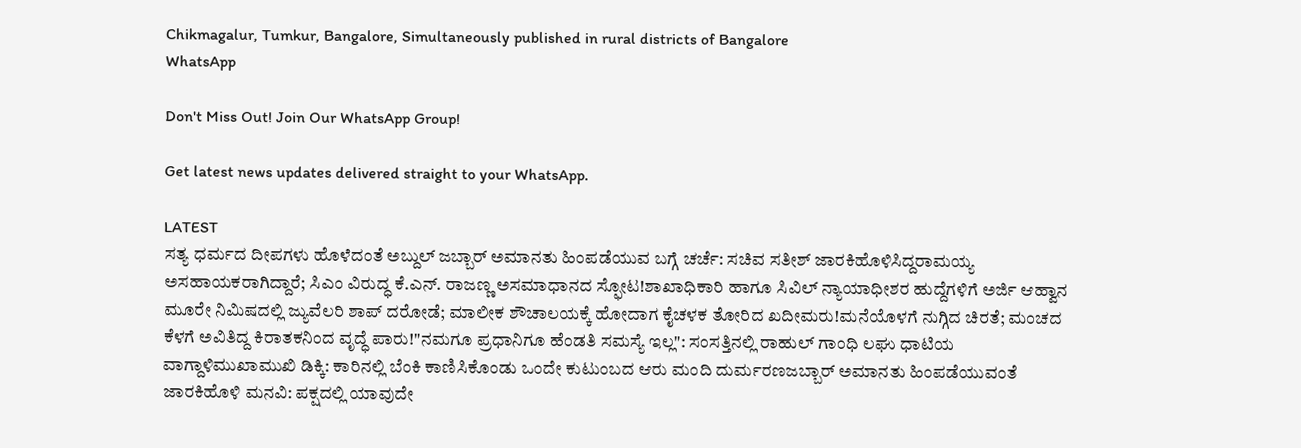Chikmagalur, Tumkur, Bangalore, Simultaneously published in rural districts of Bangalore
WhatsApp

Don't Miss Out! Join Our WhatsApp Group!

Get latest news updates delivered straight to your WhatsApp.

LATEST
ಸತ್ಯ ಧರ್ಮದ ದೀಪಗಳು ಹೊಳೆದಂತೆ ಅಬ್ದುಲ್ ಜಬ್ಬಾರ್ ಅಮಾನತು ಹಿಂಪಡೆಯುವ ಬಗ್ಗೆ ಚರ್ಚೆ: ಸಚಿವ ಸತೀಶ್ ಜಾರಕಿಹೊಳಿಸಿದ್ದರಾಮಯ್ಯ ಅಸಹಾಯಕರಾಗಿದ್ದಾರೆ; ಸಿಎಂ ವಿರುದ್ಧ ಕೆ.ಎನ್. ರಾಜಣ್ಣ ಅಸಮಾಧಾನದ ಸ್ಫೋಟ!ಶಾಖಾಧಿಕಾರಿ ಹಾಗೂ ಸಿವಿಲ್ ನ್ಯಾಯಾಧೀಶರ ಹುದ್ದೆಗಳಿಗೆ ಅರ್ಜಿ ಆಹ್ವಾನ ಮೂರೇ ನಿಮಿಷದಲ್ಲಿ ಜ್ಯುವೆಲರಿ ಶಾಪ್ ದರೋಡೆ; ಮಾಲೀಕ ಶೌಚಾಲಯಕ್ಕೆ ಹೋದಾಗ ಕೈಚಳಕ ತೋರಿದ ಖದೀಮರು!ಮನೆಯೊಳಗೆ ನುಗ್ಗಿದ ಚಿರತೆ; ಮಂಚದ ಕೆಳಗೆ ಅವಿತಿದ್ದ ಕಿರಾತಕನಿಂದ ವೃದ್ಧೆ ಪಾರು!"ನಮಗೂ ಪ್ರಧಾನಿಗೂ ಹೆಂಡತಿ ಸಮಸ್ಯೆ ಇಲ್ಲ": ಸಂಸತ್ತಿನಲ್ಲಿ ರಾಹುಲ್ ಗಾಂಧಿ ಲಘು ಧಾಟಿಯ ವಾಗ್ದಾಳಿಮುಖಾಮುಖಿ ಡಿಕ್ಕಿ: ಕಾರಿನಲ್ಲಿ ಬೆಂಕಿ ಕಾಣಿಸಿಕೊಂಡು ಒಂದೇ ಕುಟುಂಬದ ಆರು ಮಂದಿ ದುರ್ಮರಣಜಬ್ಬಾರ್ ಅಮಾನತು ಹಿಂಪಡೆಯುವಂತೆ ಜಾರಕಿಹೊಳಿ ಮನವಿ: ಪಕ್ಷದಲ್ಲಿ ಯಾವುದೇ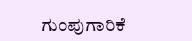ಗುಂಪುಗಾರಿಕೆ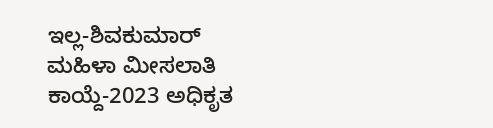ಇಲ್ಲ-ಶಿವಕುಮಾರ್ ಮಹಿಳಾ ಮೀಸಲಾತಿ ಕಾಯ್ದೆ-2023 ಅಧಿಕೃತ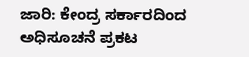ಜಾರಿ: ಕೇಂದ್ರ ಸರ್ಕಾರದಿಂದ ಅಧಿಸೂಚನೆ ಪ್ರಕಟ